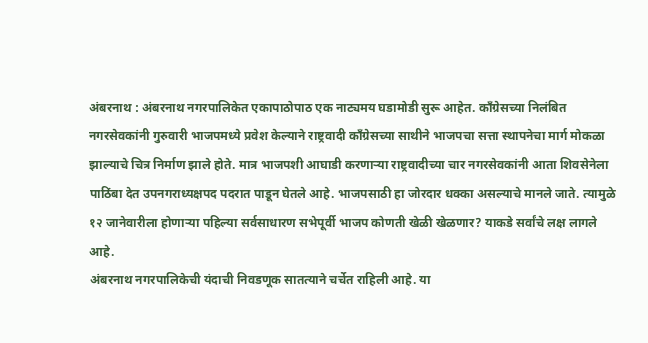अंबरनाथ : अंबरनाथ नगरपालिकेत एकापाठोपाठ एक नाट्यमय घडामोडी सुरू आहेत. काँग्रेसच्या निलंबित नगरसेवकांनी गुरुवारी भाजपमध्ये प्रवेश केल्याने राष्ट्रवादी काँग्रेसच्या साथीने भाजपचा सत्ता स्थापनेचा मार्ग मोकळा झाल्याचे चित्र निर्माण झाले होते. मात्र भाजपशी आघाडी करणाऱ्या राष्ट्रवादीच्या चार नगरसेवकांनी आता शिवसेनेला पाठिंबा देत उपनगराध्यक्षपद पदरात पाडून घेतले आहे. भाजपसाठी हा जोरदार धक्का असल्याचे मानले जाते. त्यामुळे १२ जानेवारीला होणाऱ्या पहिल्या सर्वसाधारण सभेपूर्वी भाजप कोणती खेळी खेळणार? याकडे सर्वांचे लक्ष लागले आहे.
अंबरनाथ नगरपालिकेची यंदाची निवडणूक सातत्याने चर्चेत राहिली आहे. या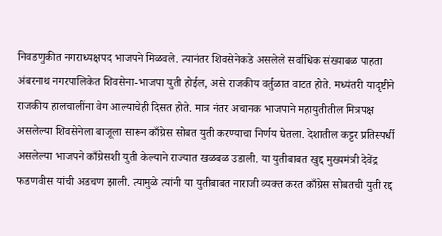निवडणुकीत नगराध्यक्षपद भाजपने मिळवले. त्यानंतर शिवसेनेकडे असलेले सर्वाधिक संख्याबळ पाहता अंबरनाथ नगरपालिकेत शिवसेना-भाजपा युती होईल, असे राजकीय वर्तुळात वाटत होते. मध्यंतरी यादृष्टीने राजकीय हालचालींना वेग आल्याचेही दिसत होते. मात्र नंतर अचानक भाजपाने महायुतीतील मित्रपक्ष असलेल्या शिवसेनेला बाजूला सारून काँग्रेस सोबत युती करण्याचा निर्णय घेतला. देशातील कट्टर प्रतिस्पर्धी असलेल्या भाजपने काँग्रेसशी युती केल्याने राज्यात खळबळ उडाली. या युतीबाबत खुद्द मुख्यमंत्री देवेंद्र फडणवीस यांची अडचण झाली. त्यामुळे त्यांनी या युतीबाबत नाराजी व्यक्त करत काँग्रेस सोबतची युती रद्द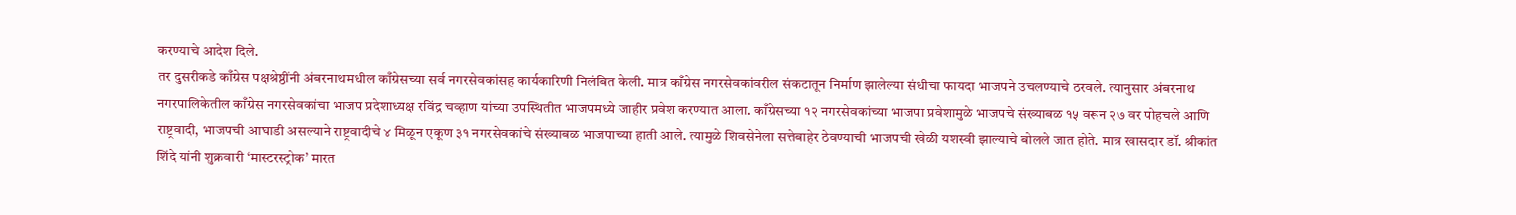करण्याचे आदेश दिले.
तर दुसरीकडे काँग्रेस पक्षश्रेष्ठींनी अंबरनाथमधील काँग्रेसच्या सर्व नगरसेवकांसह कार्यकारिणी निलंबित केली. मात्र काँग्रेस नगरसेवकांवरील संकटातून निर्माण झालेल्या संधीचा फायदा भाजपने उचलण्याचे ठरवले. त्यानुसार अंबरनाथ नगरपालिकेतील काँग्रेस नगरसेवकांचा भाजप प्रदेशाध्यक्ष रविंद्र चव्हाण यांच्या उपस्थितीत भाजपमध्ये जाहीर प्रवेश करण्यात आला. काँग्रेसच्या १२ नगरसेवकांच्या भाजपा प्रवेशामुळे भाजपचे संख्याबळ १५ वरून २७ वर पोहचले आणि राष्ट्रवादी, भाजपची आघाडी असल्याने राष्ट्रवादीचे ४ मिळून एकूण ३१ नगरसेवकांचे संख्याबळ भाजपाच्या हाती आले. त्यामुळे शिवसेनेला सत्तेबाहेर ठेवण्याची भाजपची खेळी यशस्वी झाल्याचे बोलले जात होते. मात्र खासदार डॉ. श्रीकांत शिंदे यांनी शुक्रवारी ‘मास्टरस्ट्रोक’ मारत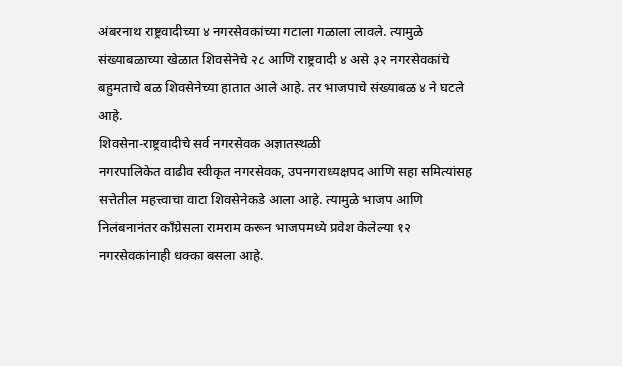अंबरनाथ राष्ट्रवादीच्या ४ नगरसेवकांच्या गटाला गळाला लावले. त्यामुळे संख्याबळाच्या खेळात शिवसेनेचे २८ आणि राष्ट्रवादी ४ असे ३२ नगरसेवकांचे बहुमताचे बळ शिवसेनेच्या हातात आले आहे. तर भाजपाचे संख्याबळ ४ ने घटले आहे.
शिवसेना-राष्ट्रवादीचे सर्व नगरसेवक अज्ञातस्थळी
नगरपालिकेत वाढीव स्वीकृत नगरसेवक, उपनगराध्यक्षपद आणि सहा समित्यांसह सत्तेतील महत्त्वाचा वाटा शिवसेनेकडे आला आहे. त्यामुळे भाजप आणि निलंबनानंतर काँग्रेसला रामराम करून भाजपमध्ये प्रवेश केलेल्या १२ नगरसेवकांनाही धक्का बसला आहे.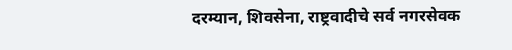दरम्यान, शिवसेना, राष्ट्रवादीचे सर्व नगरसेवक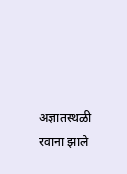अज्ञातस्थळी रवाना झाले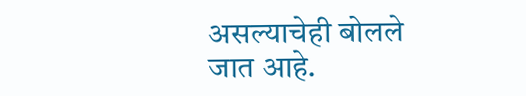असल्याचेही बोलले जात आहे.